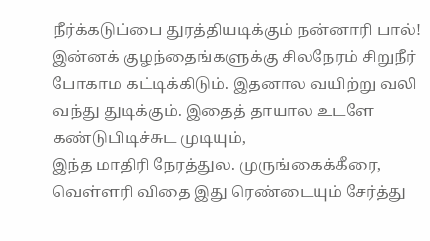நீர்க்கடுப்பை துரத்தியடிக்கும் நன்னாரி பால்!
இன்னக் குழந்தைங்களுக்கு சிலநேரம் சிறுநீர் போகாம கட்டிக்கிடும். இதனால வயிற்று வலி வந்து துடிக்கும். இதைத் தாயால உடளே கண்டுபிடிச்சுட முடியும்,
இந்த மாதிரி நேரத்துல. முருங்கைக்கீரை, வெள்ளரி விதை இது ரெண்டையும் சேர்த்து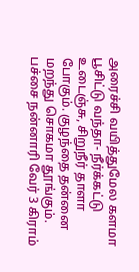அரைச்சி வயித்துமேல களமா பூசிட்டு வந்தா- நீர்க்கட்டு உடைஞ்சு, சிறுநீர் தாளா போகும். குழந்தை தன்னை மறந்து சொகமா தூங்கும்.
பச்சை நன்னாரி வேர் 3 கிராம்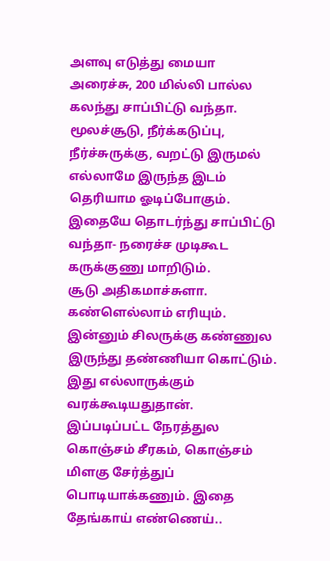அளவு எடுத்து மையா அரைச்சு, 200 மில்லி பால்ல கலந்து சாப்பிட்டு வந்தா. மூலச்சூடு, நீர்க்கடுப்பு, நீர்ச்சுருக்கு, வறட்டு இருமல் எல்லாமே இருந்த இடம் தெரியாம ஓடிப்போகும். இதையே தொடர்ந்து சாப்பிட்டு வந்தா- நரைச்ச முடிகூட கருக்குணு மாறிடும்.
சூடு அதிகமாச்சுளா. கண்ளெல்லாம் எரியும். இன்னும் சிலருக்கு கண்ணுல இருந்து தண்ணியா கொட்டும். இது எல்லாருக்கும் வரக்கூடியதுதான். இப்படிப்பட்ட நேரத்துல கொஞ்சம் சீரகம், கொஞ்சம் மிளகு சேர்த்துப் பொடியாக்கணும். இதை தேங்காய் எண்ணெய்..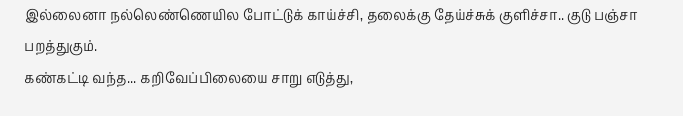இல்லைனா நல்லெண்ணெயில போட்டுக் காய்ச்சி, தலைக்கு தேய்ச்சுக் குளிச்சா.. குடு பஞ்சா பறத்துகும்.
கண்கட்டி வந்த... கறிவேப்பிலையை சாறு எடுத்து,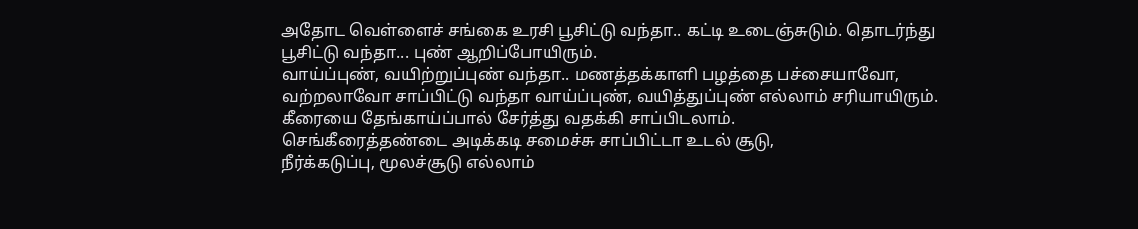அதோட வெள்ளைச் சங்கை உரசி பூசிட்டு வந்தா.. கட்டி உடைஞ்சுடும். தொடர்ந்து பூசிட்டு வந்தா... புண் ஆறிப்போயிரும்.
வாய்ப்புண், வயிற்றுப்புண் வந்தா.. மணத்தக்காளி பழத்தை பச்சையாவோ, வற்றலாவோ சாப்பிட்டு வந்தா வாய்ப்புண், வயித்துப்புண் எல்லாம் சரியாயிரும். கீரையை தேங்காய்ப்பால் சேர்த்து வதக்கி சாப்பிடலாம்.
செங்கீரைத்தண்டை அடிக்கடி சமைச்சு சாப்பிட்டா உடல் சூடு,
நீர்க்கடுப்பு, மூலச்சூடு எல்லாம்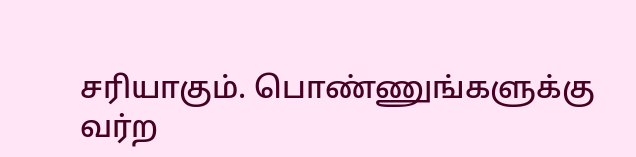சரியாகும். பொண்ணுங்களுக்கு
வர்ற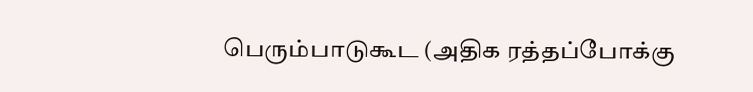பெரும்பாடுகூட (அதிக ரத்தப்போக்கு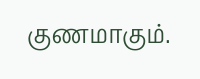குணமாகும்.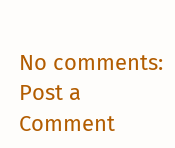No comments:
Post a Comment